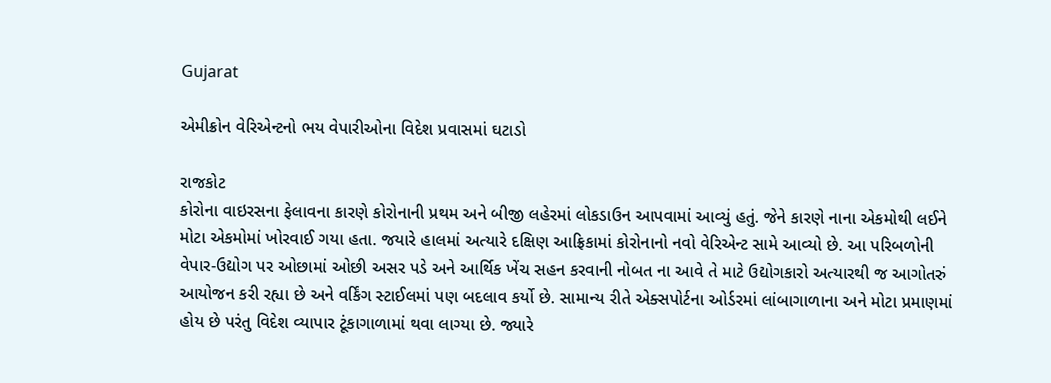Gujarat

એમીક્રોન વેરિએન્ટનો ભય વેપારીઓના વિદેશ પ્રવાસમાં ઘટાડો

રાજકોટ
કોરોના વાઇરસના ફેલાવના કારણે કોરોનાની પ્રથમ અને બીજી લહેરમાં લોકડાઉન આપવામાં આવ્યું હતું. જેને કારણે નાના એકમોથી લઈને મોટા એકમોમાં ખોરવાઈ ગયા હતા. જયારે હાલમાં અત્યારે દક્ષિણ આફ્રિકામાં કોરોનાનો નવો વેરિએન્ટ સામે આવ્યો છે. આ પરિબળોની વેપાર-ઉદ્યોગ પર ઓછામાં ઓછી અસર પડે અને આર્થિક ખેંચ સહન કરવાની નોબત ના આવે તે માટે ઉદ્યોગકારો અત્યારથી જ આગોતરું આયોજન કરી રહ્યા છે અને વર્કિંગ સ્ટાઈલમાં પણ બદલાવ કર્યો છે. સામાન્ય રીતે એક્સપોર્ટના ઓર્ડરમાં લાંબાગાળાના અને મોટા પ્રમાણમાં હોય છે પરંતુ વિદેશ વ્યાપાર ટૂંકાગાળામાં થવા લાગ્યા છે. જ્યારે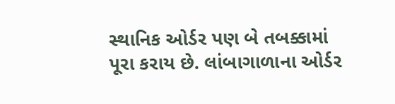સ્થાનિક ઓર્ડર પણ બે તબક્કામાં પૂરા કરાય છે. લાંબાગાળાના ઓર્ડર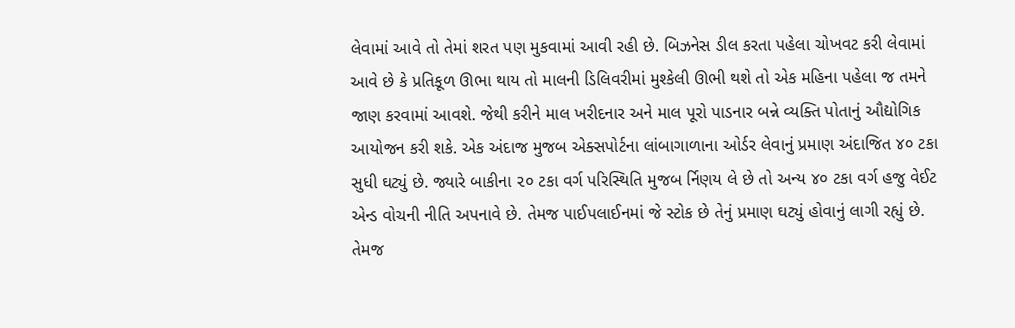લેવામાં આવે તો તેમાં શરત પણ મુકવામાં આવી રહી છે. બિઝનેસ ડીલ કરતા પહેલા ચોખવટ કરી લેવામાં આવે છે કે પ્રતિકૂળ ઊભા થાય તો માલની ડિલિવરીમાં મુશ્કેલી ઊભી થશે તો એક મહિના પહેલા જ તમને જાણ કરવામાં આવશે. જેથી કરીને માલ ખરીદનાર અને માલ પૂરો પાડનાર બન્ને વ્યક્તિ પોતાનું ઔદ્યોગિક આયોજન કરી શકે. એક અંદાજ મુજબ એક્સપોર્ટના લાંબાગાળાના ઓર્ડર લેવાનું પ્રમાણ અંદાજિત ૪૦ ટકા સુધી ઘટ્યું છે. જ્યારે બાકીના ૨૦ ટકા વર્ગ પરિસ્થિતિ મુજબ ર્નિણય લે છે તો અન્ય ૪૦ ટકા વર્ગ હજુ વેઈટ એન્ડ વોચની નીતિ અપનાવે છે. તેમજ પાઈપલાઈનમાં જે સ્ટોક છે તેનું પ્રમાણ ઘટ્યું હોવાનું લાગી રહ્યું છે. તેમજ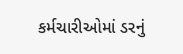કર્મચારીઓમાં ડરનું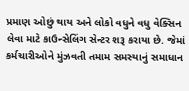પ્રમાણ ઓછું થાય અને લોકો વધુને વધુ વેક્સિન લેવા માટે કાઉન્સેલિંગ સેન્ટર શરૂ કરાયા છે. જેમાં કર્મચારીઓને મુંઝવતી તમામ સમસ્યાનું સમાધાન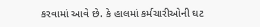કરવામાં આવે છે. કે હાલમાં કર્મચારીઓની ઘટ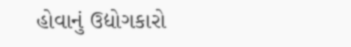હોવાનું ઉદ્યોગકારો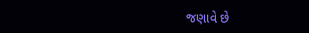જણાવે છે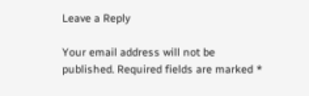Leave a Reply

Your email address will not be published. Required fields are marked *